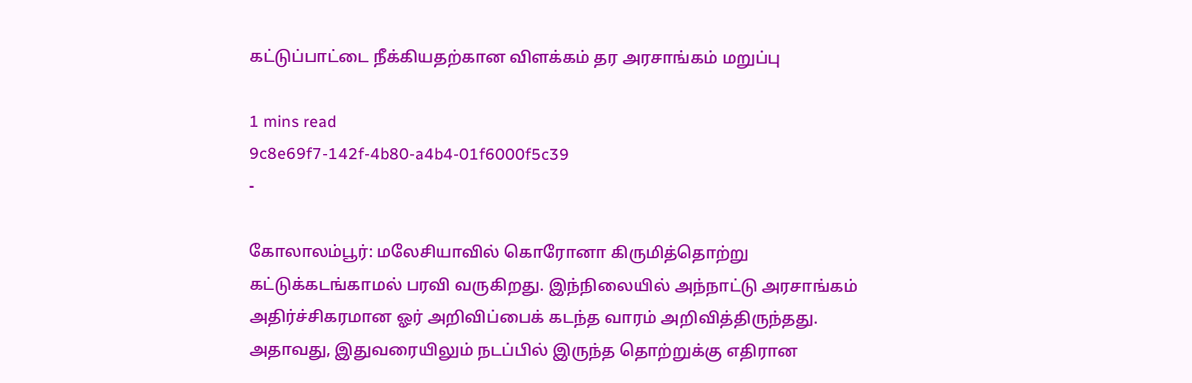கட்டுப்பாட்டை நீக்கியதற்கான விளக்கம் தர அரசாங்கம் மறுப்பு

1 mins read
9c8e69f7-142f-4b80-a4b4-01f6000f5c39
-

கோலாலம்பூர்: மலேசியாவில் கொரோனா கிருமித்தொற்று கட்டுக்கடங்காமல் பரவி வருகிறது. இந்நிலையில் அந்நாட்டு அரசாங்கம் அதிர்ச்சிகரமான ஓர் அறிவிப்பைக் கடந்த வாரம் அறிவித்திருந்தது. அதாவது, இதுவரையிலும் நடப்பில் இருந்த தொற்றுக்கு எதிரான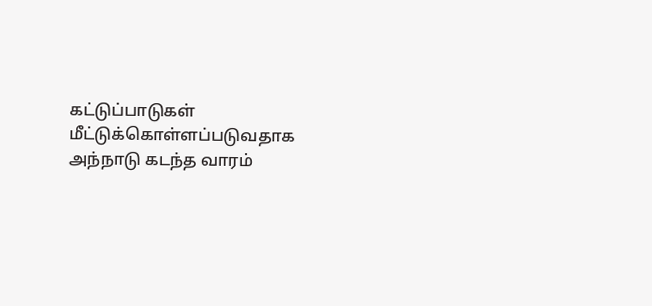கட்டுப்பாடுகள் மீட்டுக்கொள்ளப்படுவதாக அந்நாடு கடந்த வாரம்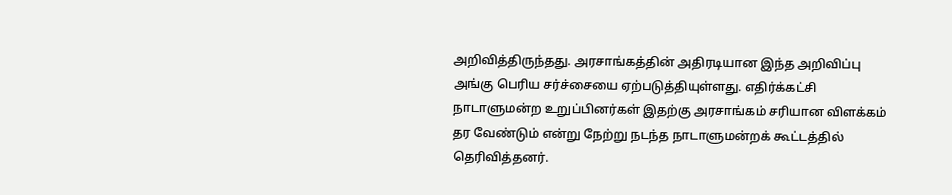அறிவித்திருந்தது. அரசாங்கத்தின் அதிரடியான இந்த அறிவிப்பு அங்கு பெரிய சர்ச்சையை ஏற்படுத்தியுள்ளது. எதிர்க்கட்சி நாடாளுமன்ற உறுப்பினர்கள் இதற்கு அரசாங்கம் சரியான விளக்கம் தர வேண்டும் என்று நேற்று நடந்த நாடாளுமன்றக் கூட்டத்தில் தெரிவித்தனர்.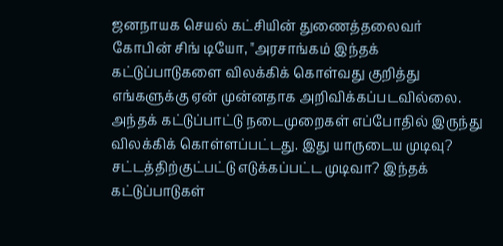ஜனநாயக செயல் கட்சியின் துணைத்தலைவர் கோபின் சிங் டியோ, "அரசாங்கம் இந்தக் கட்டுப்பாடுகளை விலக்கிக் கொள்வது குறித்து எங்களுக்கு ஏன் முன்னதாக அறிவிக்கப்படவில்லை. அந்தக் கட்டுப்பாட்டு நடைமுறைகள் எப்போதில் இருந்து விலக்கிக் கொள்ளப்பட்டது. இது யாருடைய முடிவு? சட்டத்திற்குட்பட்டு எடுக்கப்பட்ட முடிவா? இந்தக் கட்டுப்பாடுகள்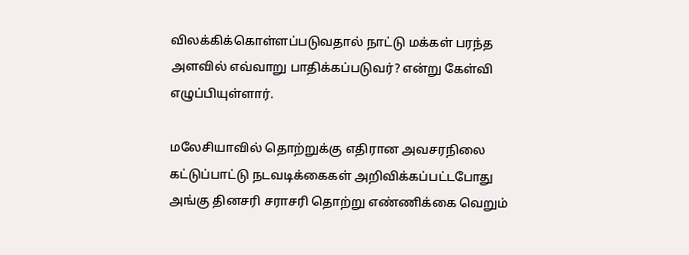விலக்கிக்கொள்ளப்படுவதால் நாட்டு மக்கள் பரந்த அளவில் எவ்வாறு பாதிக்கப்படுவர்? என்று கேள்வி எழுப்பியுள்ளார்.

மலேசியாவில் தொற்றுக்கு எதிரான அவசரநிலை கட்டுப்பாட்டு நடவடிக்கைகள் அறிவிக்கப்பட்டபோது அங்கு தினசரி சராசரி தொற்று எண்ணிக்கை வெறும்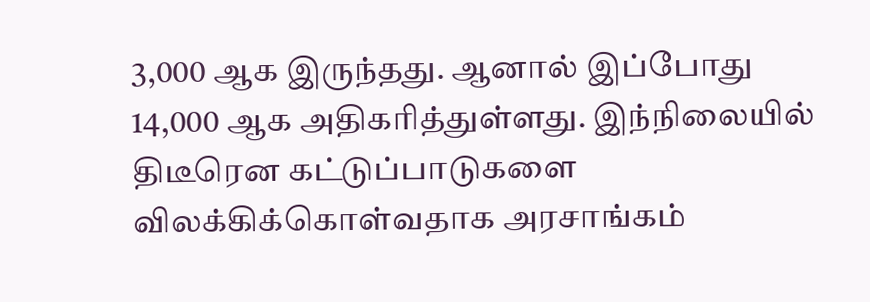3,000 ஆக இருந்தது. ஆனால் இப்போது 14,000 ஆக அதிகரித்துள்ளது. இந்நிலையில் திடீரென கட்டுப்பாடுகளை விலக்கிக்கொள்வதாக அரசாங்கம்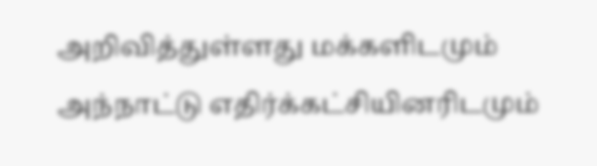அறிவித்துள்ளது மக்களிடமும் அந்நாட்டு எதிர்க்கட்சியினரிடமும்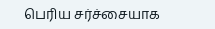பெரிய சர்ச்சையாக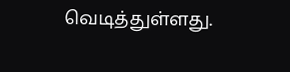வெடித்துள்ளது.